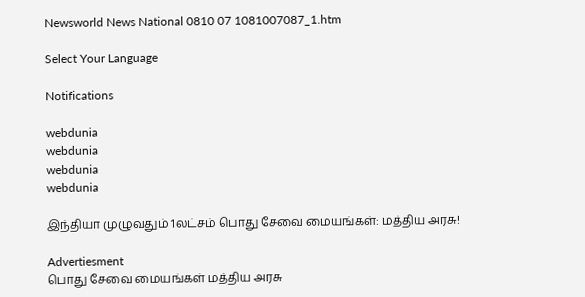Newsworld News National 0810 07 1081007087_1.htm

Select Your Language

Notifications

webdunia
webdunia
webdunia
webdunia

இ‌ந்‌தியா முழுவது‌ம் 1ல‌ட்ச‌ம் பொது சேவை மைய‌ங்க‌ள்: ம‌த்‌திய அரசு!

Advertiesment
பொது சேவை மையங்கள் மத்திய அரசு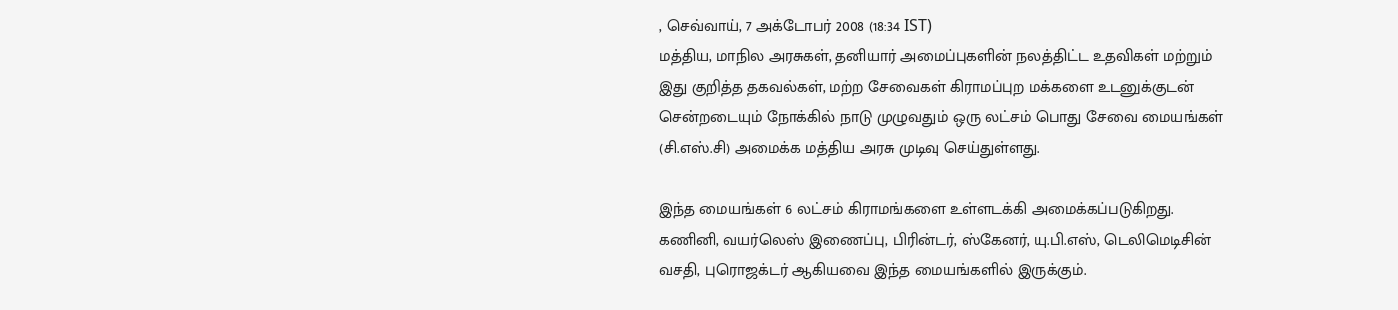, செவ்வாய், 7 அக்டோபர் 2008 (18:34 IST)
மத்திய, மாநில அரசுகள், தனியார் அமைப்புகளின் நலத்திட்ட உதவிகள் மற்றும் இது குறித்த தகவல்கள், மற்ற சேவைகள் கிராமப்புற மக்களை உடனுக்குடன் சென்றடையும் நோக்கில் நாடு முழுவதும் ஒரு லட்சம் பொது சேவை மையங்கள் (சி.எஸ்.சி) அமைக்க மத்திய அரசு முடிவு செய்துள்ளது.

இந்த மையங்கள் 6 லட்சம் கிராமங்களை உள்ளடக்கி அமைக்கப்படு‌கிறது. க‌ணி‌னி, வயர்லெஸ் இணைப்பு, பிரின்டர், ஸ்கேனர், யு.பி.எஸ், டெலிமெடிசின் வசதி, புரொஜக்டர் ஆகியவை இந்த மையங்களில் இருக்கும்.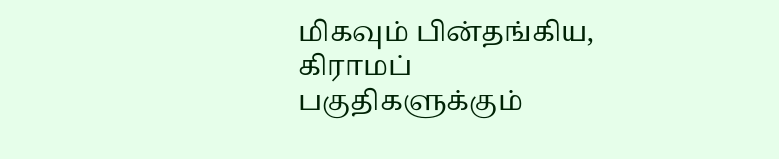மிகவும் பின்தங்கிய, கிராமப் பகுதிகளுக்கும்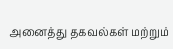அனைத்து தகவல்கள் மற்றும்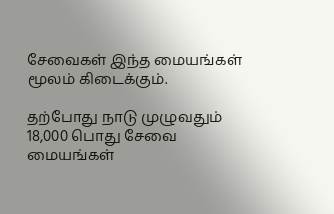சேவைகள் இந்த மையங்கள் மூலம் கிடைக்கும்.

தற்போது நாடு முழுவதும் 18,000 பொது சேவை மையங்கள்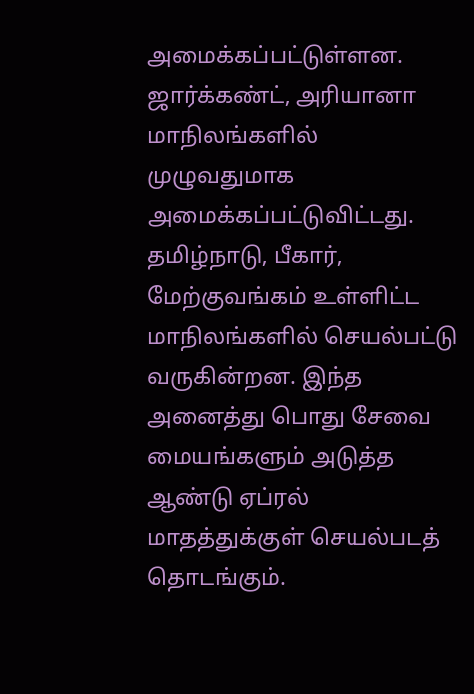அமைக்கப்பட்டுள்ளன. ஜார்க்கண்ட், அரியானா மாநிலங்களில் முழுவதுமாக அமைக்கப்பட்டுவிட்டது. தமிழ்நாடு, பீகார், மேற்குவங்கம் உள்ளிட்ட மாநிலங்களில் செயல்பட்டு வருகின்றன. இந்த அனைத்து பொது சேவை மையங்களும் அடுத்த ஆண்டு ஏப்ரல் மாதத்துக்குள் செயல்பட‌த் தொடங்கும்.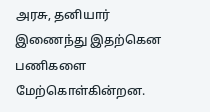அரசு, தனியார் இணைந்து இதற்கென பணிகளை மேற்கொள்கின்றன.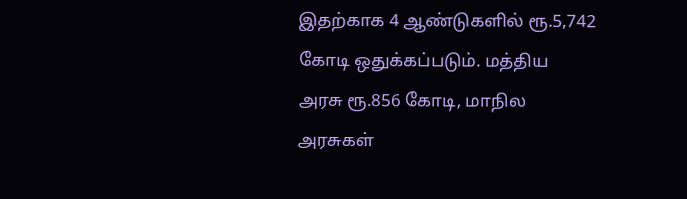இதற்காக 4 ஆ‌ண்டுக‌ளி‌ல் ரூ.5,742 கோடி ஒதுக்கப்படும். மத்திய அரசு ரூ.856 கோடி, மாநில அரசுகள்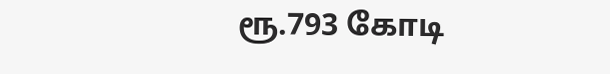ரூ.793 கோடி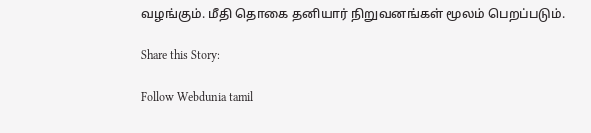வழங்கும். மீதி தொகை தனியார் நிறுவனங்கள் மூலம் பெறப்படும்.

Share this Story:

Follow Webdunia tamil